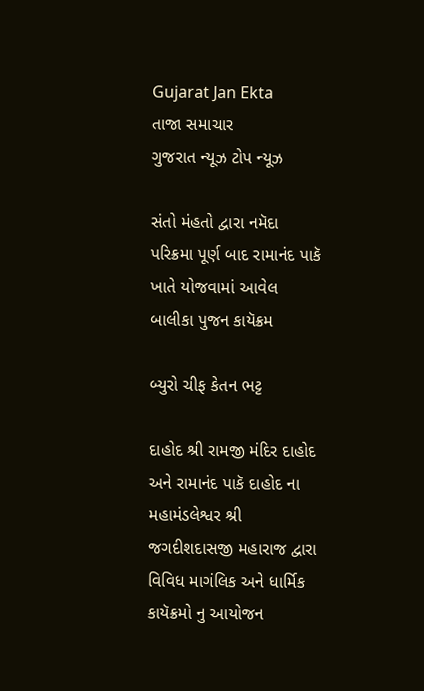Gujarat Jan Ekta
તાજા સમાચાર
ગુજરાત ન્યૂઝ ટોપ ન્યૂઝ

સંતો મંહતો દ્વારા નમૅદા પરિક્રમા પૂર્ણ બાદ રામાનંદ પાકૅ ખાતે યોજવામાં આવેલ બાલીકા પુજન કાયૅક્રમ

બ્યુરો ચીફ કેતન ભટ્ટ

દાહોદ શ્રી રામજી મંદિર દાહોદ અને રામાનંદ પાકૅ દાહોદ ના મહામંડલેશ્વર શ્રી જગદીશદાસજી મહારાજ દ્વારા વિવિધ માગંલિક અને ધાર્મિક કાયૅક્રમો નુ આયોજન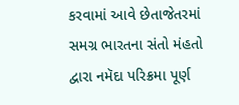કરવામાં આવે છેતાજેતરમાં સમગ્ર ભારતના સંતો મંહતો દ્વારા નમૅદા પરિક્રમા પૂર્ણ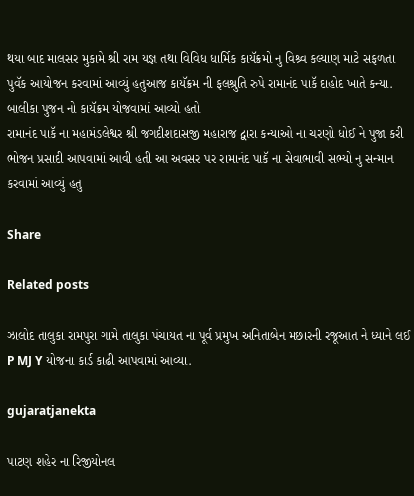થયા બાદ માલસર મુકામે શ્રી રામ યજ્ઞ તથા વિવિધ ધાર્મિક કાયૅક્રમો નુ વિશ્ર્વ કલ્યાણ માટે સફળતા પુવૅક આયોજન કરવામાં આવ્યું હતુઆજ કાયૅક્રમ ની ફલશ્રુતિ રુપે રામાનંદ પાકૅ દાહોદ ખાતે કન્યા. બાલીકા પુજન નો કાયૅક્રમ યોજવામાં આવ્યો હતો
રામાનંદ પાકૅ ના મહામંડલેશ્વર શ્રી જગદીશદાસજી મહારાજ દ્વારા કન્યાઓ ના ચરણો ધોઈ ને પુજા કરી ભોજન પ્રસાદી આપવામાં આવી હતી આ અવસર પર રામાનંદ પાકૅ ના સેવાભાવી સભ્યો નુ સન્માન કરવામાં આવ્યું હતુ

Share

Related posts

ઝાલોદ તાલુકા રામપુરા ગામે તાલુકા પંચાયત ના પૂર્વ પ્રમુખ અનિતાબેન મછારની રજૂઆત ને ધ્યાને લઈ P MJ Y યોજના કાર્ડ કાઢી આપવામાં આવ્યા.

gujaratjanekta

પાટણ શહેર ના રિજીયોનલ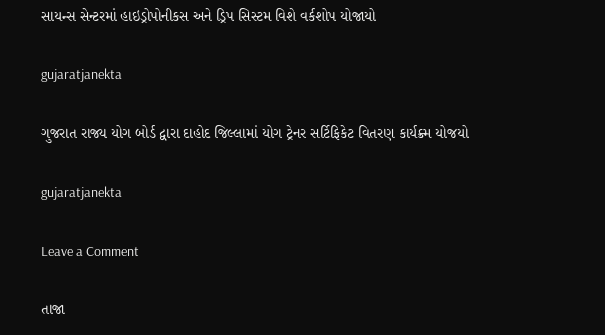સાયન્સ સેન્ટરમાં હાઇડ્રોપોનીકસ અને ડ્રિપ સિસ્ટમ વિશે વર્કશોપ યોજાયો

gujaratjanekta

ગુજરાત રાજ્ય યોગ બોર્ડ દ્વારા દાહોદ જિલ્લામાં યોગ ટ્રેનર સર્ટિફિકેટ વિતરણ કાર્યક્ર્મ યોજયો

gujaratjanekta

Leave a Comment

તાજા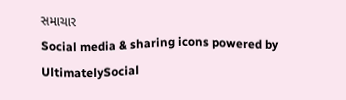સમાચાર
Social media & sharing icons powered by UltimatelySocial